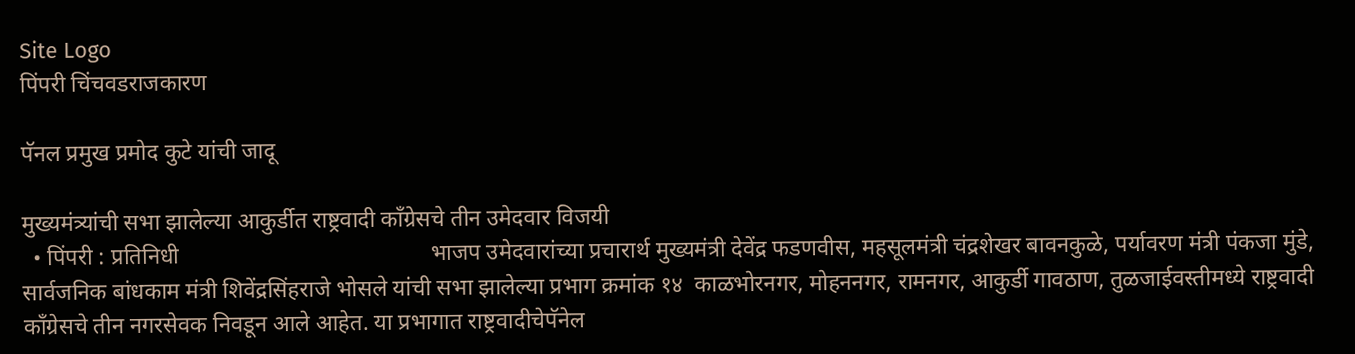Site Logo
पिंपरी चिंचवडराजकारण

पॅनल प्रमुख प्रमोद कुटे यांची जादू

मुख्यमंत्र्यांची सभा झालेल्या आकुर्डीत राष्ट्रवादी काँग्रेसचे तीन उमेदवार विजयी
  • पिंपरी : प्रतिनिधी                                            भाजप उमेदवारांच्या प्रचारार्थ मुख्यमंत्री देवेंद्र फडणवीस, महसूलमंत्री चंद्रशेखर बावनकुळे, पर्यावरण मंत्री पंकजा मुंडे, सार्वजनिक बांधकाम मंत्री शिवेंद्रसिंहराजे भोसले यांची सभा झालेल्या प्रभाग क्रमांक १४  काळभोरनगर, मोहननगर, रामनगर, आकुर्डी गावठाण, तुळजाईवस्तीमध्ये राष्ट्रवादी काँग्रेसचे तीन नगरसेवक निवडून आले आहेत. या प्रभागात राष्ट्रवादीचेपॅनेल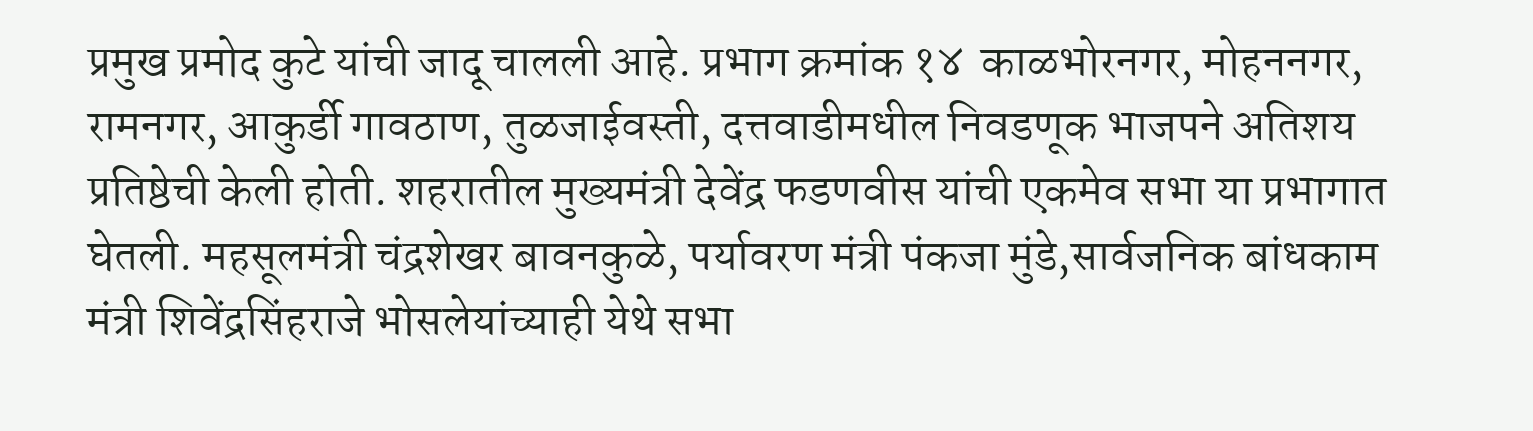प्रमुख प्रमोद कुटे यांची जादू चालली आहे. प्रभाग क्रमांक १४  काळभोरनगर, मोहननगर, रामनगर, आकुर्डी गावठाण, तुळजाईवस्ती, दत्तवाडीमधील निवडणूक भाजपने अतिशय प्रतिष्ठेची केली होती. शहरातील मुख्यमंत्री देवेंद्र फडणवीस यांची एकमेव सभा या प्रभागात घेतली. महसूलमंत्री चंद्रशेखर बावनकुळे, पर्यावरण मंत्री पंकजा मुंडे,सार्वजनिक बांधकाम मंत्री शिवेंद्रसिंहराजे भोसलेयांच्याही येथे सभा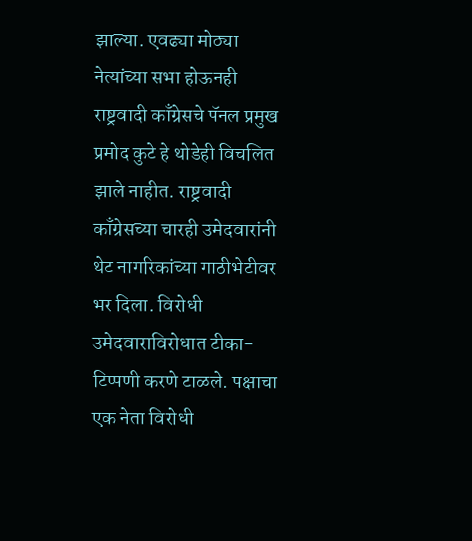झाल्या. एवढ्या मोठ्या नेत्यांच्या सभा होऊनही राष्ट्रवादी काँग्रेसचे पॅनल प्रमुख प्रमोद कुटे हे थोडेही विचलित झाले नाहीत. राष्ट्रवादी काँग्रेसच्या चारही उमेदवारांनी थेट नागरिकांच्या गाठीभेटीवर भर दिला. विरोधी उमेदवाराविरोधात टीका-टिप्पणी करणे टाळले. पक्षाचा एक नेता विरोधी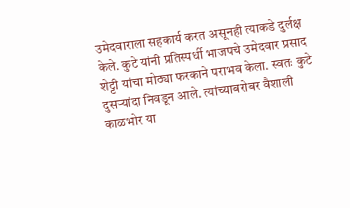उमेदवाराला सहकार्य करत असूनही त्याकडे दुर्लक्ष केले. कुटे यांनी प्रतिस्पर्धी भाजपचे उमेदवार प्रसाद शेट्टी यांचा मोठ्या फरकाने पराभव केला. स्वतः कुटे दुसऱ्यांदा निवडून आले. त्यांच्याबरोबर वैशाली काळभोर या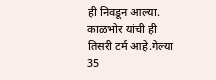ही निवडून आल्या. काळभोर यांची ही तिसरी टर्म आहे.गेल्या 35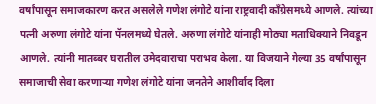वर्षांपासून समाजकारण करत असलेले गणेश लंगोटे यांना राष्ट्रवादी काँग्रेसमध्ये आणले. त्यांच्या पत्नी अरुणा लंगोटे यांना पॅनलमध्ये घेतले. अरुणा लंगोटे यांनाही मोठ्या मताधिक्याने निवडून आणले. त्यांनी मातब्बर घरातील उमेदवाराचा पराभव केला. या विजयाने गेल्या 35 वर्षांपासून समाजाची सेवा करणाऱ्या गणेश लंगोटे यांना जनतेने आशीर्वाद दिला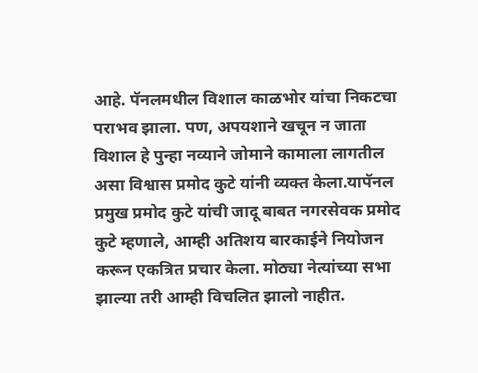आहे. पॅनलमधील विशाल काळभोर यांचा निकटचा पराभव झाला. पण, अपयशाने खचून न जाता विशाल हे पुन्हा नव्याने जोमाने कामाला लागतील असा विश्वास प्रमोद कुटे यांनी व्यक्त केला.यापॅनल प्रमुख प्रमोद कुटे यांची जादू बाबत नगरसेवक प्रमोद कुटे म्हणाले, आम्ही अतिशय बारकाईने नियोजन करून एकत्रित प्रचार केला. मोठ्या नेत्यांच्या सभा झाल्या तरी आम्ही विचलित झालो नाहीत.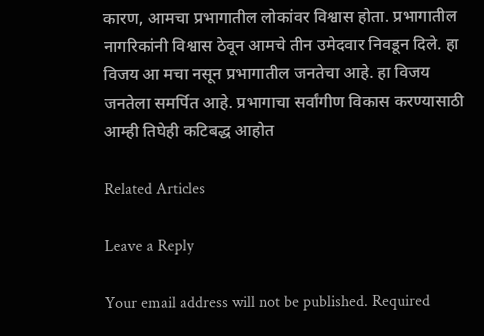कारण, आमचा प्रभागातील लोकांवर विश्वास होता. प्रभागातील नागरिकांनी विश्वास ठेवून आमचे तीन उमेदवार निवडून दिले. हा विजय आ मचा नसून प्रभागातील जनतेचा आहे. हा विजय जनतेला समर्पित आहे. प्रभागाचा सर्वांगीण विकास करण्यासाठी आम्ही तिघेही कटिबद्ध आहोत

Related Articles

Leave a Reply

Your email address will not be published. Required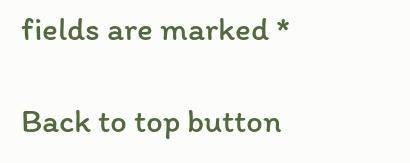fields are marked *

Back to top button